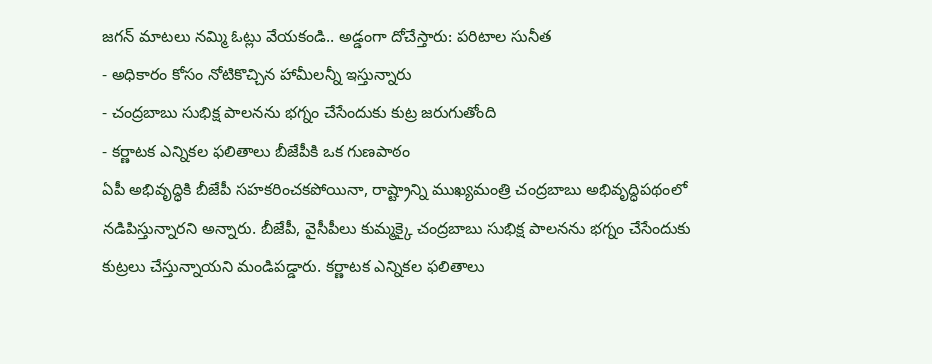జగన్ మాటలు నమ్మి ఓట్లు వేయకండి.. అడ్డంగా దోచేస్తారు: పరిటాల సునీత
- అధికారం కోసం నోటికొచ్చిన హామీలన్నీ ఇస్తున్నారు
- చంద్రబాబు సుభిక్ష పాలనను భగ్నం చేసేందుకు కుట్ర జరుగుతోంది
- కర్ణాటక ఎన్నికల ఫలితాలు బీజేపీకి ఒక గుణపాఠం
ఏపీ అభివృద్ధికి బీజేపీ సహకరించకపోయినా, రాష్ట్రాన్ని ముఖ్యమంత్రి చంద్రబాబు అభివృద్ధిపథంలో నడిపిస్తున్నారని అన్నారు. బీజేపీ, వైసీపీలు కుమ్మక్కై చంద్రబాబు సుభిక్ష పాలనను భగ్నం చేసేందుకు కుట్రలు చేస్తున్నాయని మండిపడ్డారు. కర్ణాటక ఎన్నికల ఫలితాలు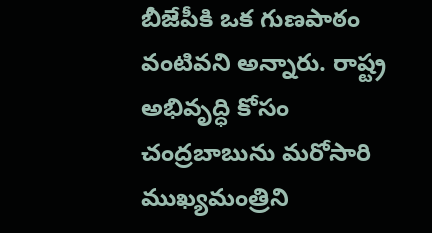బీజేపీకి ఒక గుణపాఠం వంటివని అన్నారు. రాష్ట్ర అభివృద్ధి కోసం చంద్రబాబును మరోసారి ముఖ్యమంత్రిని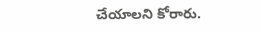చేయాలని కోరారు.